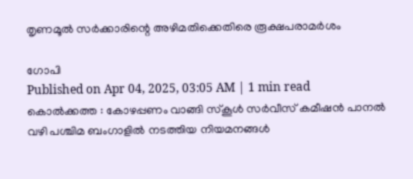തൃണമൂൽ സർക്കാരിന്റെ അഴിമതിക്കെതിരെ രൂക്ഷപരാമർശം

ഗോപി
Published on Apr 04, 2025, 03:05 AM | 1 min read
കൊൽക്കത്ത : കോഴപ്പണം വാങ്ങി സ്കൂൾ സർവീസ് കമീഷൻ പാനൽ വഴി പശ്ചിമ ബംഗാളിൽ നടത്തിയ നിയമനങ്ങൾ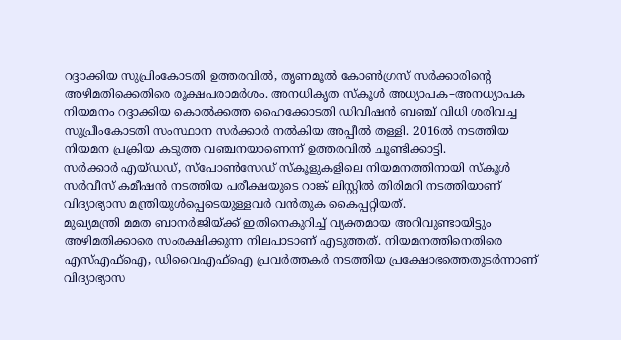റദ്ദാക്കിയ സുപ്രിംകോടതി ഉത്തരവിൽ, തൃണമൂൽ കോൺഗ്രസ് സർക്കാരിന്റെ അഴിമതിക്കെതിരെ രൂക്ഷപരാമർശം. അനധികൃത സ്കൂൾ അധ്യാപക–അനധ്യാപക നിയമനം റദ്ദാക്കിയ കൊൽക്കത്ത ഹൈക്കോടതി ഡിവിഷൻ ബഞ്ച് വിധി ശരിവച്ച സുപ്രീംകോടതി സംസ്ഥാന സർക്കാർ നൽകിയ അപ്പീൽ തള്ളി. 2016ൽ നടത്തിയ നിയമന പ്രക്രിയ കടുത്ത വഞ്ചനയാണെന്ന് ഉത്തരവിൽ ചൂണ്ടിക്കാട്ടി.
സർക്കാർ എയ്ഡഡ്, സ്പോൺസേഡ് സ്കൂളുകളിലെ നിയമനത്തിനായി സ്കൂൾ സർവീസ് കമീഷൻ നടത്തിയ പരീക്ഷയുടെ റാങ്ക് ലിസ്റ്റിൽ തിരിമറി നടത്തിയാണ് വിദ്യാഭ്യാസ മന്ത്രിയുൾപ്പെടെയുള്ളവർ വൻതുക കൈപ്പറ്റിയത്.
മുഖ്യമന്ത്രി മമത ബാനർജിയ്ക്ക് ഇതിനെകുറിച്ച് വ്യക്തമായ അറിവുണ്ടായിട്ടും അഴിമതിക്കാരെ സംരക്ഷിക്കുന്ന നിലപാടാണ് എടുത്തത്. നിയമനത്തിനെതിരെ എസ്എഫ്ഐ, ഡിവൈഎഫ്ഐ പ്രവർത്തകർ നടത്തിയ പ്രക്ഷോഭത്തെതുടർന്നാണ് വിദ്യാഭ്യാസ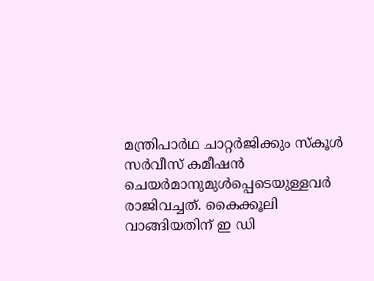മന്ത്രിപാർഥ ചാറ്റർജിക്കും സ്കൂൾ സർവീസ് കമീഷൻ ചെയർമാനുമുൾപ്പെടെയുള്ളവർ രാജിവച്ചത്. കൈക്കൂലി വാങ്ങിയതിന് ഇ ഡി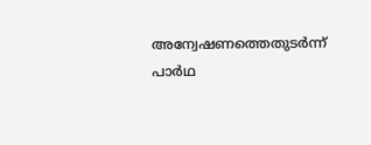അന്വേഷണത്തെതുടർന്ന് പാർഥ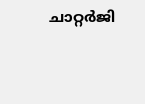ചാറ്റർജി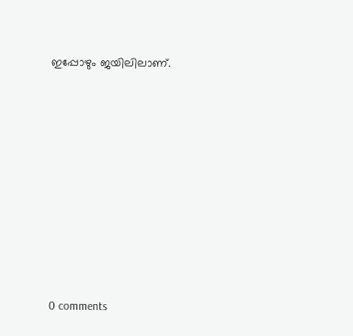ഇപ്പോഴും ജയിലിലാണ്.










0 comments